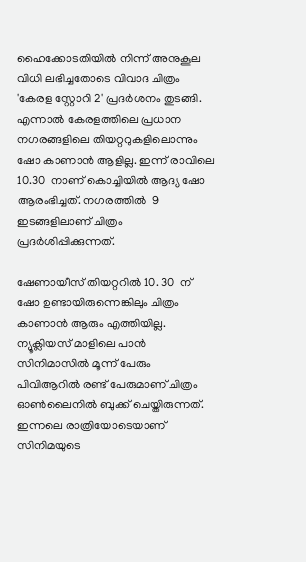ഹൈക്കോടതിയില്‍ നിന്ന് അനുകൂല വിധി ലഭിച്ചതോടെ വിവാദ ചിത്രം 'കേരള സ്റ്റോറി 2' പ്രദർശനം തുടങ്ങി. എന്നാൽ കേരളത്തിലെ പ്രധാന നഗരങ്ങളിലെ തിയറ്ററുകളിലൊന്നും ഷോ കാണാൻ ആളില്ല. ഇന്ന് രാവിലെ 10.30  നാണ് കൊച്ചിയിൽ ആദ്യ ഷോ ആരംഭിച്ചത്. നഗരത്തിൽ  9 ഇടങ്ങളിലാണ് ചിത്രം പ്രദർശിപ്പിക്കുന്നത്.

ഷേണായീസ് തിയറ്ററിൽ 10. 30  ന് ഷോ ഉണ്ടായിരുന്നെങ്കിലും ചിത്രം കാണാൻ ആരും എത്തിയില്ല. ന്യൂക്ലിയസ് മാളിലെ പാൻ സിനിമാസിൽ മൂന്ന് പേരും പിവിആറിൽ രണ്ട് പേരുമാണ് ചിത്രം ഓൺലൈനിൽ ബുക്ക് ചെയ്തിരുന്നത്. ഇന്നലെ രാത്രിയോടെയാണ് സിനിമയുടെ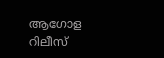ആഗോള റിലീസ്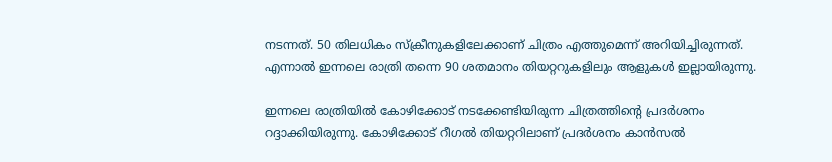നടന്നത്. 50 തിലധികം സ്‌ക്രീനുകളിലേക്കാണ് ചിത്രം എത്തുമെന്ന് അറിയിച്ചിരുന്നത്. എന്നാൽ ഇന്നലെ രാത്രി തന്നെ 90 ശതമാനം തിയറ്ററുകളിലും ആളുകൾ ഇല്ലായിരുന്നു.

ഇന്നലെ രാത്രിയിൽ കോഴിക്കോട് നടക്കേണ്ടിയിരുന്ന ചിത്രത്തിന്റെ പ്രദർശനം റദ്ദാക്കിയിരുന്നു. കോഴിക്കോട് റീഗൽ തിയറ്ററിലാണ് പ്രദർശനം കാൻസൽ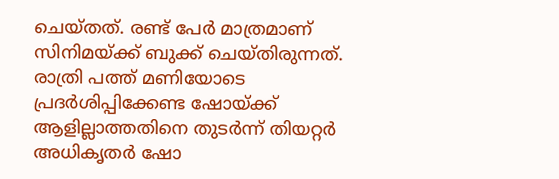ചെയ്തത്. രണ്ട് പേർ മാത്രമാണ് സിനിമയ്ക്ക് ബുക്ക് ചെയ്തിരുന്നത്. രാത്രി പത്ത് മണിയോടെ പ്രദർശിപ്പിക്കേണ്ട ഷോയ്ക്ക് ആളില്ലാത്തതിനെ തുടർന്ന് തിയറ്റർ അധികൃതർ ഷോ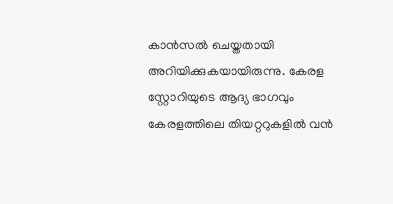കാൻസൽ ചെയ്തതായി അറിയിക്കുകയായിരുന്നു. കേരള സ്റ്റോറിയുടെ ആദ്യ ഭാഗവും കേരളത്തിലെ തിയറ്ററുകളിൽ വൻ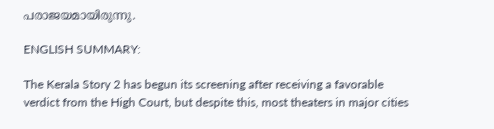പരാജയമായിരുന്നു.

ENGLISH SUMMARY:

The Kerala Story 2 has begun its screening after receiving a favorable verdict from the High Court, but despite this, most theaters in major cities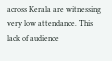across Kerala are witnessing very low attendance. This lack of audience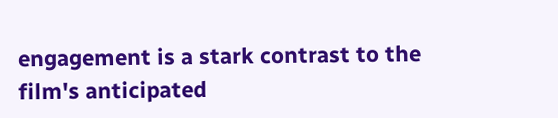engagement is a stark contrast to the film's anticipated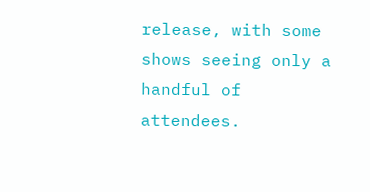release, with some shows seeing only a handful of attendees.